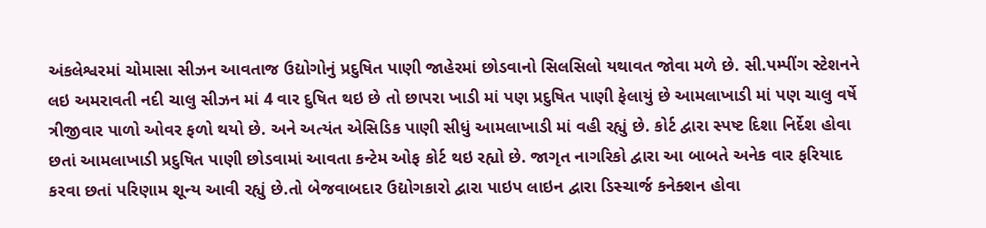અંકલેશ્વરમાં ચોમાસા સીઝન આવતાજ ઉદ્યોગોનું પ્રદુષિત પાણી જાહેરમાં છોડવાનો સિલસિલો યથાવત જોવા મળે છે. સી.પમ્પીંગ સ્ટેશનને લઇ અમરાવતી નદી ચાલુ સીઝન માં 4 વાર દુષિત થઇ છે તો છાપરા ખાડી માં પણ પ્રદુષિત પાણી ફેલાયું છે આમલાખાડી માં પણ ચાલુ વર્ષે ત્રીજીવાર પાળો ઓવર ફળો થયો છે. અને અત્યંત એસિડિક પાણી સીધું આમલાખાડી માં વહી રહ્યું છે. કોર્ટ દ્વારા સ્પષ્ટ દિશા નિર્દેશ હોવા છતાં આમલાખાડી પ્રદુષિત પાણી છોડવામાં આવતા કન્ટેમ ઓફ કોર્ટ થઇ રહ્યો છે. જાગૃત નાગરિકો દ્વારા આ બાબતે અનેક વાર ફરિયાદ કરવા છતાં પરિણામ શૂન્ય આવી રહ્યું છે.તો બેજવાબદાર ઉદ્યોગકારો દ્વારા પાઇપ લાઇન દ્વારા ડિસ્ચાર્જ કનેક્શન હોવા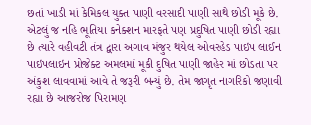છતાં ખાડી માં કેમિકલ યુક્ત પાણી વરસાદી પાણી સાથે છોડી મૂકે છે. એટલું જ નહિ ભૂતિયા કનેક્શન મારફતે પણ પ્રદુષિત પાણી છોડી રહ્યા છે ત્યારે વહીવટી તંત્ર દ્વારા અગાવ મંજુર થયેલ ઓવરહેડ પાઇપ લાઈન પાઇપલાઇન પ્રોજેક્ટ અમલમાં મૂકી દુષિત પાણી જાહેર માં છોડતા પર અંકુશ લાવવામાં આવે તે જરૂરી બન્યું છે. તેમ જાગૃત નાગરિકો જણાવી રહ્યા છે આજરોજ પિરામણ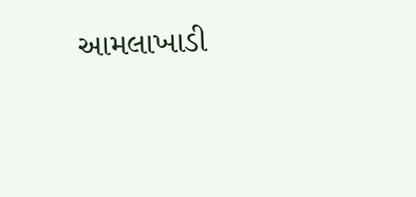આમલાખાડી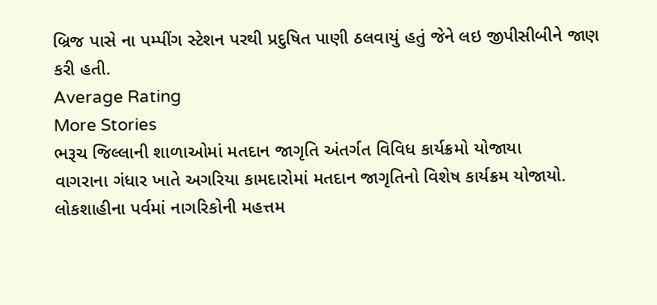બ્રિજ પાસે ના પમ્પીંગ સ્ટેશન પરથી પ્રદુષિત પાણી ઠલવાયું હતું જેને લઇ જીપીસીબીને જાણ કરી હતી.
Average Rating
More Stories
ભરૂચ જિલ્લાની શાળાઓમાં મતદાન જાગૃતિ અંતર્ગત વિવિધ કાર્યક્રમો યોજાયા
વાગરાના ગંધાર ખાતે અગરિયા કામદારોમાં મતદાન જાગૃતિનો વિશેષ કાર્યક્રમ યોજાયો.
લોકશાહીના પર્વમાં નાગરિકોની મહત્તમ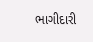ભાગીદારી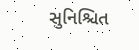સુનિશ્ચિત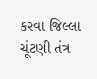કરવા જિલ્લા ચૂંટણી તંત્ર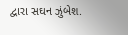દ્વારા સઘન ઝુંબેશ.